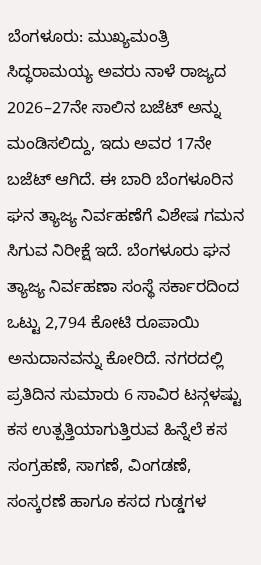ಬೆಂಗಳೂರು: ಮುಖ್ಯಮಂತ್ರಿ ಸಿದ್ಧರಾಮಯ್ಯ ಅವರು ನಾಳೆ ರಾಜ್ಯದ 2026–27ನೇ ಸಾಲಿನ ಬಜೆಟ್ ಅನ್ನು ಮಂಡಿಸಲಿದ್ದು, ಇದು ಅವರ 17ನೇ ಬಜೆಟ್ ಆಗಿದೆ. ಈ ಬಾರಿ ಬೆಂಗಳೂರಿನ ಘನ ತ್ಯಾಜ್ಯ ನಿರ್ವಹಣೆಗೆ ವಿಶೇಷ ಗಮನ ಸಿಗುವ ನಿರೀಕ್ಷೆ ಇದೆ. ಬೆಂಗಳೂರು ಘನ ತ್ಯಾಜ್ಯ ನಿರ್ವಹಣಾ ಸಂಸ್ಥೆ ಸರ್ಕಾರದಿಂದ ಒಟ್ಟು 2,794 ಕೋಟಿ ರೂಪಾಯಿ ಅನುದಾನವನ್ನು ಕೋರಿದೆ. ನಗರದಲ್ಲಿ ಪ್ರತಿದಿನ ಸುಮಾರು 6 ಸಾವಿರ ಟನ್ಗಳಷ್ಟು ಕಸ ಉತ್ಪತ್ತಿಯಾಗುತ್ತಿರುವ ಹಿನ್ನೆಲೆ ಕಸ ಸಂಗ್ರಹಣೆ, ಸಾಗಣೆ, ವಿಂಗಡಣೆ, ಸಂಸ್ಕರಣೆ ಹಾಗೂ ಕಸದ ಗುಡ್ಡಗಳ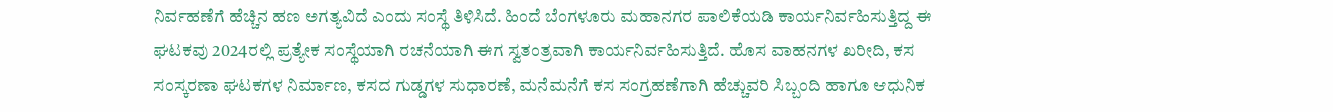ನಿರ್ವಹಣೆಗೆ ಹೆಚ್ಚಿನ ಹಣ ಅಗತ್ಯವಿದೆ ಎಂದು ಸಂಸ್ಥೆ ತಿಳಿಸಿದೆ. ಹಿಂದೆ ಬೆಂಗಳೂರು ಮಹಾನಗರ ಪಾಲಿಕೆಯಡಿ ಕಾರ್ಯನಿರ್ವಹಿಸುತ್ತಿದ್ದ ಈ ಘಟಕವು 2024ರಲ್ಲಿ ಪ್ರತ್ಯೇಕ ಸಂಸ್ಥೆಯಾಗಿ ರಚನೆಯಾಗಿ ಈಗ ಸ್ವತಂತ್ರವಾಗಿ ಕಾರ್ಯನಿರ್ವಹಿಸುತ್ತಿದೆ. ಹೊಸ ವಾಹನಗಳ ಖರೀದಿ, ಕಸ ಸಂಸ್ಕರಣಾ ಘಟಕಗಳ ನಿರ್ಮಾಣ, ಕಸದ ಗುಡ್ಡಗಳ ಸುಧಾರಣೆ, ಮನೆಮನೆಗೆ ಕಸ ಸಂಗ್ರಹಣೆಗಾಗಿ ಹೆಚ್ಚುವರಿ ಸಿಬ್ಬಂದಿ ಹಾಗೂ ಆಧುನಿಕ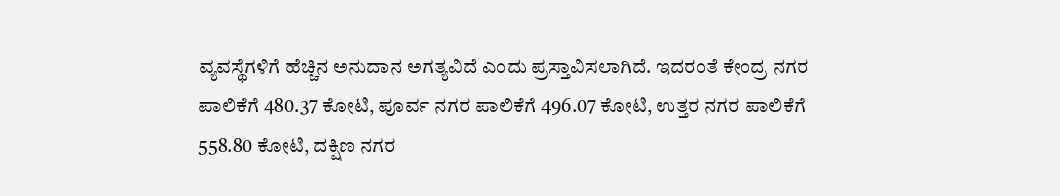ವ್ಯವಸ್ಥೆಗಳಿಗೆ ಹೆಚ್ಚಿನ ಅನುದಾನ ಅಗತ್ಯವಿದೆ ಎಂದು ಪ್ರಸ್ತಾವಿಸಲಾಗಿದೆ. ಇದರಂತೆ ಕೇಂದ್ರ ನಗರ ಪಾಲಿಕೆಗೆ 480.37 ಕೋಟಿ, ಪೂರ್ವ ನಗರ ಪಾಲಿಕೆಗೆ 496.07 ಕೋಟಿ, ಉತ್ತರ ನಗರ ಪಾಲಿಕೆಗೆ 558.80 ಕೋಟಿ, ದಕ್ಷಿಣ ನಗರ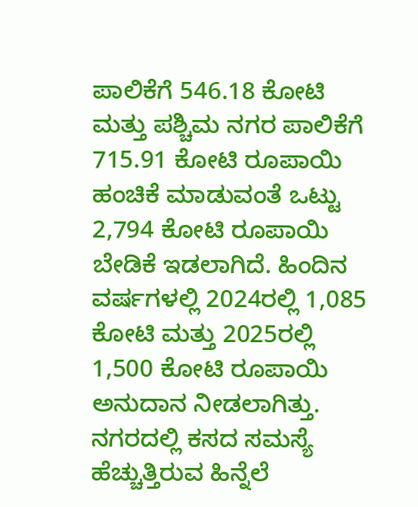ಪಾಲಿಕೆಗೆ 546.18 ಕೋಟಿ ಮತ್ತು ಪಶ್ಚಿಮ ನಗರ ಪಾಲಿಕೆಗೆ 715.91 ಕೋಟಿ ರೂಪಾಯಿ ಹಂಚಿಕೆ ಮಾಡುವಂತೆ ಒಟ್ಟು 2,794 ಕೋಟಿ ರೂಪಾಯಿ ಬೇಡಿಕೆ ಇಡಲಾಗಿದೆ. ಹಿಂದಿನ ವರ್ಷಗಳಲ್ಲಿ 2024ರಲ್ಲಿ 1,085 ಕೋಟಿ ಮತ್ತು 2025ರಲ್ಲಿ 1,500 ಕೋಟಿ ರೂಪಾಯಿ ಅನುದಾನ ನೀಡಲಾಗಿತ್ತು. ನಗರದಲ್ಲಿ ಕಸದ ಸಮಸ್ಯೆ ಹೆಚ್ಚುತ್ತಿರುವ ಹಿನ್ನೆಲೆ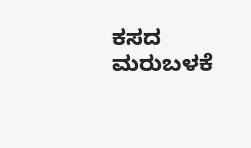ಕಸದ ಮರುಬಳಕೆ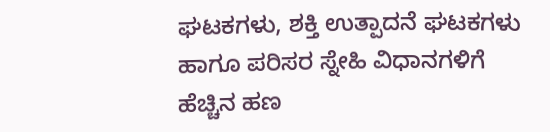ಘಟಕಗಳು, ಶಕ್ತಿ ಉತ್ಪಾದನೆ ಘಟಕಗಳು ಹಾಗೂ ಪರಿಸರ ಸ್ನೇಹಿ ವಿಧಾನಗಳಿಗೆ ಹೆಚ್ಚಿನ ಹಣ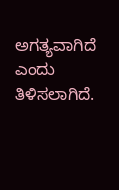ಅಗತ್ಯವಾಗಿದೆ ಎಂದು ತಿಳಿಸಲಾಗಿದೆ.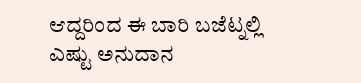ಆದ್ದರಿಂದ ಈ ಬಾರಿ ಬಜೆಟ್ನಲ್ಲಿ ಎಷ್ಟು ಅನುದಾನ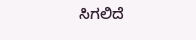ಸಿಗಲಿದೆ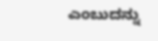ಎಂಬುದನ್ನು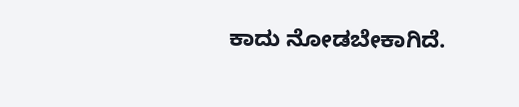ಕಾದು ನೋಡಬೇಕಾಗಿದೆ.